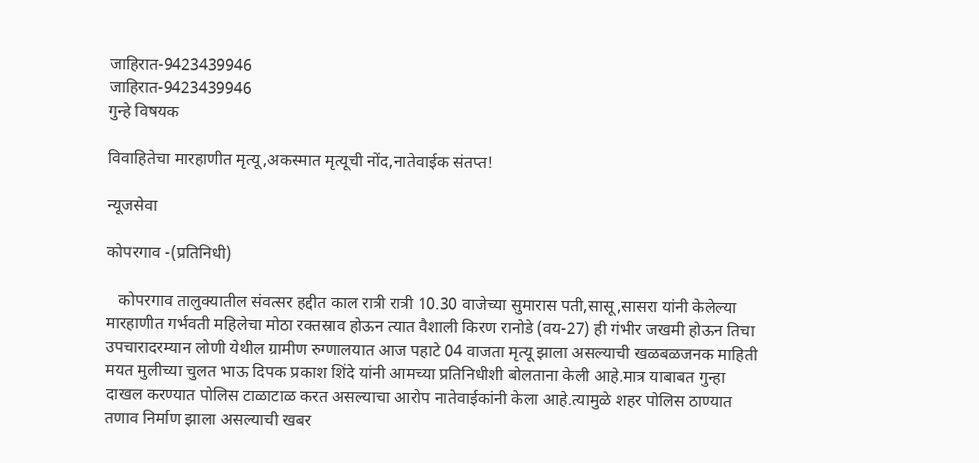जाहिरात-9423439946
जाहिरात-9423439946
गुन्हे विषयक

विवाहितेचा मारहाणीत मृत्यू,अकस्मात मृत्यूची नोंद,नातेवाईक संतप्त!

न्यूजसेवा

कोपरगाव -(प्रतिनिधी)

   कोपरगाव तालुक्यातील संवत्सर हद्दीत काल रात्री रात्री 10.30 वाजेच्या सुमारास पती,सासू,सासरा यांनी केलेल्या मारहाणीत गर्भवती महिलेचा मोठा रक्तस्राव होऊन त्यात वैशाली किरण रानोडे (वय-27) ही गंभीर जखमी होऊन तिचा उपचारादरम्यान लोणी येथील ग्रामीण रुग्णालयात आज पहाटे 04 वाजता मृत्यू झाला असल्याची खळबळजनक माहिती मयत मुलीच्या चुलत भाऊ दिपक प्रकाश शिंदे यांनी आमच्या प्रतिनिधीशी बोलताना केली आहे.मात्र याबाबत गुन्हा दाखल करण्यात पोलिस टाळाटाळ करत असल्याचा आरोप नातेवाईकांनी केला आहे.त्यामुळे शहर पोलिस ठाण्यात तणाव निर्माण झाला असल्याची खबर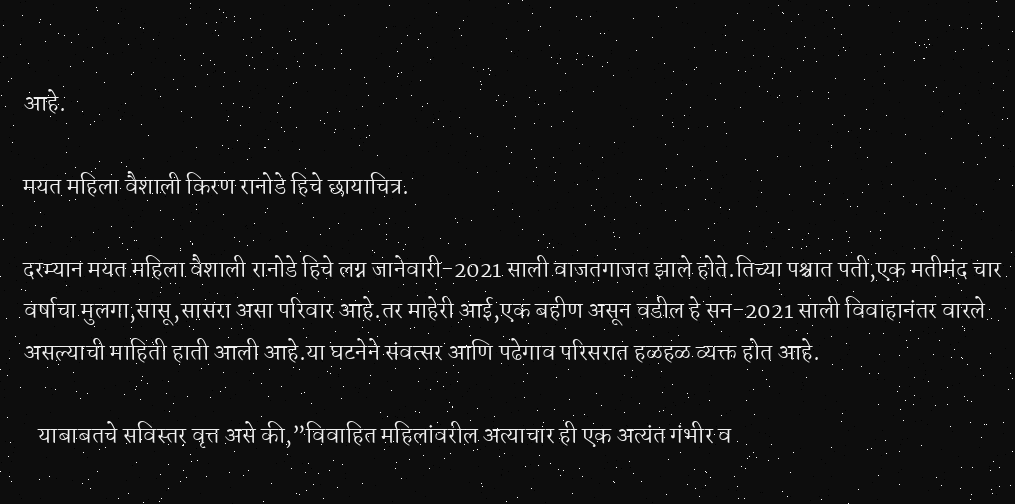आहे.

मयत महिला वैशाली किरण रानोडे हिचे छायाचित्र.

दरम्यान मयत महिला वैशाली रानोडे हिचे लग्न जानेवारी-2021 साली वाजतगाजत झाले होते.तिच्या पश्चात पती,एक मतीमंद चार वर्षाचा मुलगा,सासू,सासरा असा परिवार आहे.तर माहेरी आई,एक बहीण असून वडील हे सन-2021 साली विवाहानंतर वारले असल्याची माहिती हाती आली आहे.या घटनेने संवत्सर आणि पढेगाव परिसरात हळहळ व्यक्त होत आहे.

   याबाबतचे सविस्तर वृत्त असे की,”विवाहित महिलांवरील अत्याचार ही एक अत्यंत गंभीर व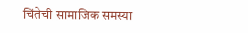चिंतेची सामाजिक समस्या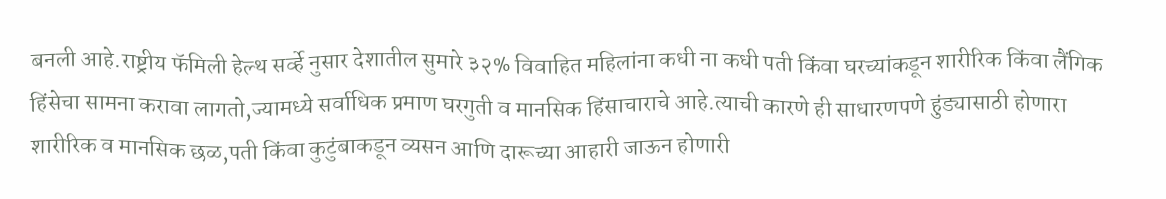बनली आहे.राष्ट्रीय फॅमिली हेल्थ सर्व्हे नुसार देशातील सुमारे ३२% विवाहित महिलांना कधी ना कधी पती किंवा घरच्यांकडून शारीरिक किंवा लैंगिक हिंसेचा सामना करावा लागतो,ज्यामध्ये सर्वाधिक प्रमाण घरगुती व मानसिक हिंसाचाराचे आहे.त्याची कारणे ही साधारणपणे हुंड्यासाठी होणारा शारीरिक व मानसिक छळ,पती किंवा कुटुंबाकडून व्यसन आणि दारूच्या आहारी जाऊन होणारी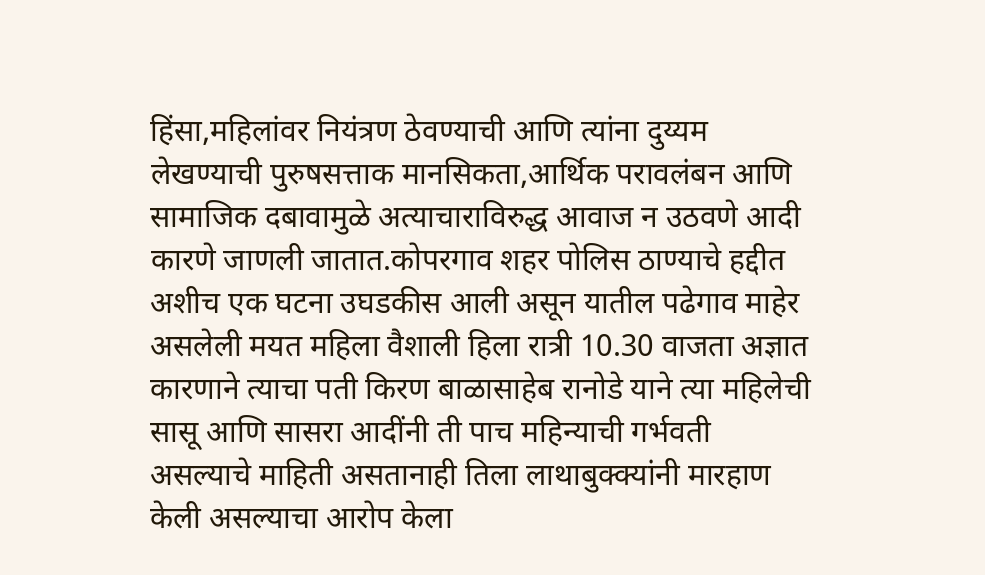हिंसा,महिलांवर नियंत्रण ठेवण्याची आणि त्यांना दुय्यम लेखण्याची पुरुषसत्ताक मानसिकता,आर्थिक परावलंबन आणि सामाजिक दबावामुळे अत्याचाराविरुद्ध आवाज न उठवणे आदी कारणे जाणली जातात.कोपरगाव शहर पोलिस ठाण्याचे हद्दीत अशीच एक घटना उघडकीस आली असून यातील पढेगाव माहेर असलेली मयत महिला वैशाली हिला रात्री 10.30 वाजता अज्ञात कारणाने त्याचा पती किरण बाळासाहेब रानोडे याने त्या महिलेची सासू आणि सासरा आदींनी ती पाच महिन्याची गर्भवती असल्याचे माहिती असतानाही तिला लाथाबुक्क्यांनी मारहाण केली असल्याचा आरोप केला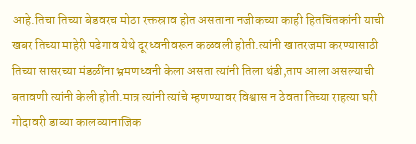आहे.तिचा तिच्या बेडवरच मोठा रक्तस्राव होत असताना नजीकच्या काही हितचिंतकांनी याची खबर तिच्या माहेरी पढेगाव येथे दूरध्वनीवरून कळवली होती.त्यांनी खातरजमा करण्यासाठी तिच्या सासरच्या मंडळींना भ्रमणध्वनी केला असता त्यांनी तिला थंडी,ताप आला असल्याची बतावणी त्यांनी केली होती.मात्र त्यांनी त्यांचे म्हणण्यावर विश्वास न ठेवता तिच्या राहत्या घरी गोदावरी डाव्या कालव्यानाजिक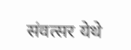संवत्सर येथे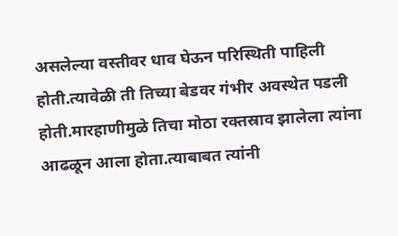असलेल्या वस्तीवर धाव घेऊन परिस्थिती पाहिली होती.त्यावेळी ती तिच्या बेडवर गंभीर अवस्थेत पडली होती.मारहाणीमुळे तिचा मोठा रक्तस्राव झालेला त्यांना आढळून आला होता.त्याबाबत त्यांनी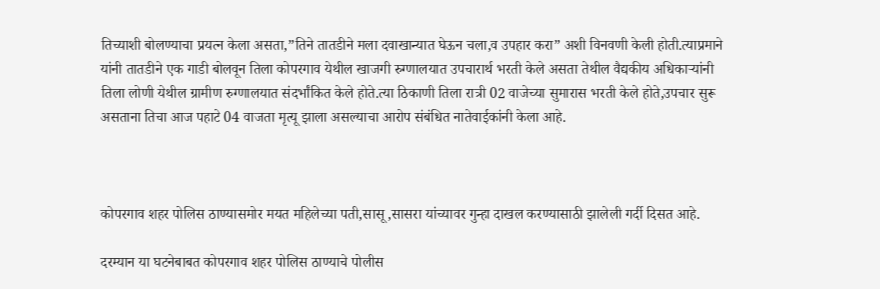तिच्याशी बोलण्याचा प्रयत्न केला असता,”तिने तातडीने मला दवाखान्यात घेऊन चला,व उपहार करा” अशी विनवणी केली होती.त्याप्रमाने यांनी तातडीने एक गाडी बोलवून तिला कोपरगाव येथील खाजगी रुग्णालयात उपचारार्थ भरती केले असता तेथील वैद्यकीय अधिकाऱ्यांनी तिला लोणी येथील ग्रामीण रुग्णालयात संदर्भांकित केले होते.त्या ठिकाणी तिला रात्री 02 वाजेच्या सुमारास भरती केले होते,उपचार सुरू असताना तिचा आज पहाटे 04 वाजता मृत्यू झाला असल्याचा आरोप संबंधित नातेवाईकांनी केला आहे.



कोपरगाव शहर पोलिस ठाण्यासमोर मयत महिलेच्या पती,सासू,सासरा यांच्यावर गुन्हा दाखल करण्यासाठी झालेली गर्दी दिसत आहे.

दरम्यान या घटनेबाबत कोपरगाव शहर पोलिस ठाण्याचे पोलीस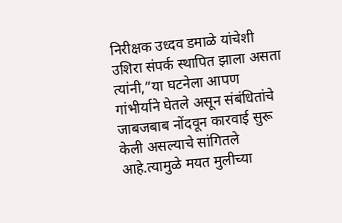निरीक्षक उध्दव डमाळे यांचेशी उशिरा संपर्क स्थापित झाला असता त्यांनी,”या घटनेला आपण गांभीर्याने घेतले असून संबंधितांचे जाबजबाब नोंदवून कारवाई सुरू केली असल्याचे सांगितले आहे.त्यामुळे मयत मुलीच्या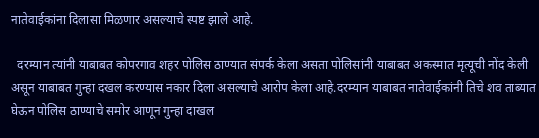नातेवाईकांना दिलासा मिळणार असल्याचे स्पष्ट झाले आहे.

  दरम्यान त्यांनी याबाबत कोपरगाव शहर पोलिस ठाण्यात संपर्क केला असता पोलिसांनी याबाबत अकस्मात मृत्यूची नोंद केली असून याबाबत गुन्हा दखल करण्यास नकार दिला असल्याचे आरोप केला आहे.दरम्यान याबाबत नातेवाईकांनी तिचे शव ताब्यात घेऊन पोलिस ठाण्याचे समोर आणून गुन्हा दाखल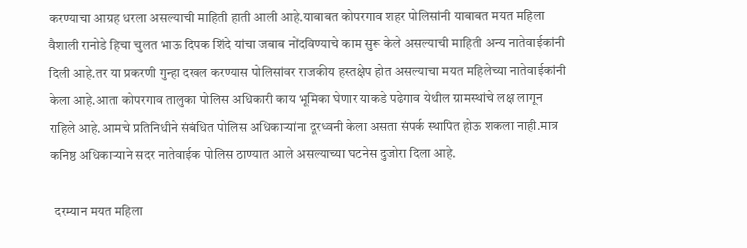करण्याचा आग्रह धरला असल्याची माहिती हाती आली आहे.याबाबत कोपरगाव शहर पोलिसांनी याबाबत मयत महिला वैशाली रानोडे हिचा चुलत भाऊ दिपक शिंदे यांचा जबाब नोंदविण्याचे काम सुरू केले असल्याची माहिती अन्य नातेवाईकांनी दिली आहे.तर या प्रकरणी गुन्हा दखल करण्यास पोलिसांवर राजकीय हस्तक्षेप होत असल्याचा मयत महिलेच्या नातेवाईकांनी केला आहे.आता कोपरगाव तालुका पोलिस अधिकारी काय भूमिका घेणार याकडे पढेगाव येथील ग्रामस्थांचे लक्ष लागून राहिले आहे.आमचे प्रतिनिधीने संबंधित पोलिस अधिकाऱ्यांना दूरध्वनी केला असता संपर्क स्थापित होऊ शकला नाही.मात्र कनिष्ठ अधिकाऱ्याने सदर नातेवाईक पोलिस ठाण्यात आले असल्याच्या घटनेस दुजोरा दिला आहे.

  दरम्यान मयत महिला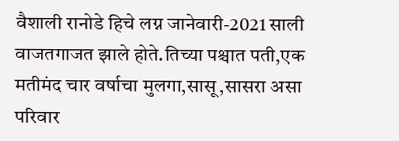वैशाली रानोडे हिचे लग्न जानेवारी-2021 साली वाजतगाजत झाले होते.तिच्या पश्चात पती,एक मतीमंद चार वर्षाचा मुलगा,सासू,सासरा असा परिवार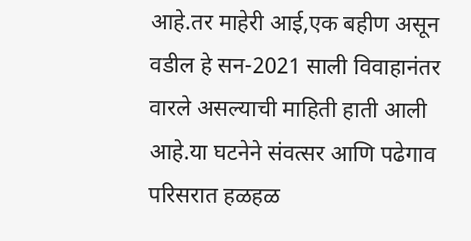आहे.तर माहेरी आई,एक बहीण असून वडील हे सन-2021 साली विवाहानंतर वारले असल्याची माहिती हाती आली आहे.या घटनेने संवत्सर आणि पढेगाव परिसरात हळहळ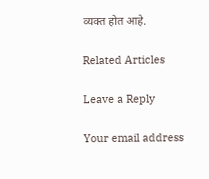व्यक्त होत आहे.

Related Articles

Leave a Reply

Your email address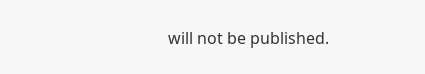will not be published.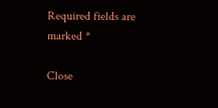Required fields are marked *

Close